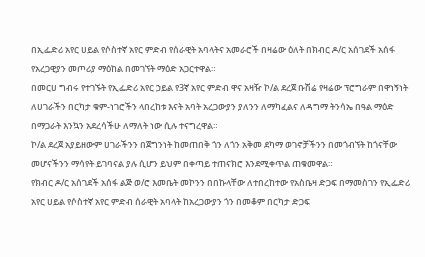በኢፌድሪ አየር ሀይል የሶስተኛ አየር ምድብ የሰራዊት አባላትና አመራሮች በዛሬው ዕለት በክብር ዶ/ር አሰገደች አሰፋ የአረጋዊያን መጦሪያ ማዕከል በመገኘት ማዕድ አጋርተዋል።
በመርሀ ግብሩ የተገኙት የኢፌድሪ አየር ኃይል የ3ኛ አየር ምድብ ዋና አዛዥ ኮ/ል ደረጀ ቡሽሬ የዛሬው ፕሮግራም በዋነኝነት ለሀገራችን በርካታ ቁም-ነገሮችን ላበረከቱ እናት አባት አረጋውያን ያለንን ለማካፈልና ለዳግማ ትንሳኤ በዓል ማዕድ በማጋራት እንኳን አደረሳችሁ ለማለት ነው ሲሉ ተናግረዋል።
ኮ/ል ደረጀ አያይዘውም ሀገራችንን በጀግንነት ከመጠበቅ ጎን ለጎን አቅመ ደካማ ወገኖቻችንን በመጎብኘት ከጎናቸው መሆናችንን ማሳየት ይገባናል ያሉ ሲሆን ይህም በቀጣይ ተጠናክሮ እንደሚቀጥል ጠቁመዋል።
የክብር ዶ/ር አሰገደች አሰፋ ልጅ ወ/ሮ እመቤት መኮንን በበኩላቸው ለተበረከተው የአስቤዛ ድጋፍ በማመስገን የኢፌድሪ አየር ሀይል የሶስተኛ አየር ምድብ ሰራዊት አባላት ከአረጋውያን ጎን በመቆም በርካታ ድጋፍ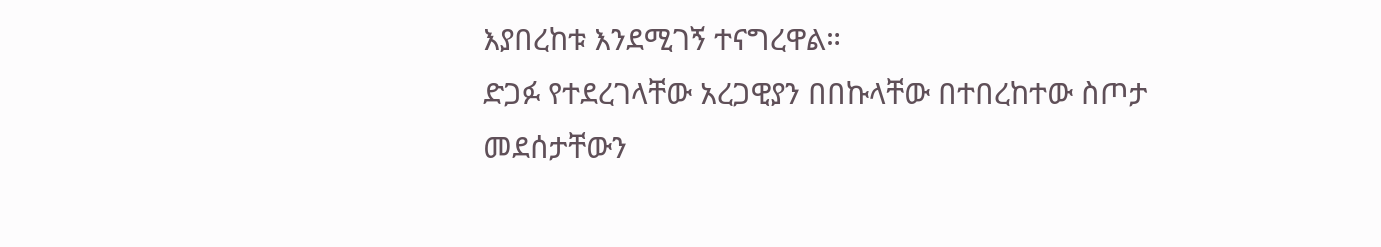እያበረከቱ እንደሚገኝ ተናግረዋል።
ድጋፉ የተደረገላቸው አረጋዊያን በበኩላቸው በተበረከተው ስጦታ መደሰታቸውን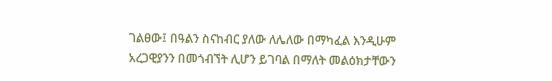ገልፀው፤ በዓልን ስናከብር ያለው ለሌለው በማካፈል እንዲሁም አረጋዊያንን በመጎብኘት ሊሆን ይገባል በማለት መልዕክታቸውን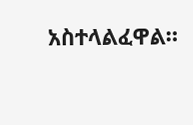አስተላልፈዋል።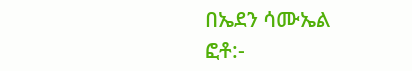በኤደን ሳሙኤል
ፎቶ:-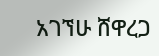አገኘሁ ሸዋረጋ